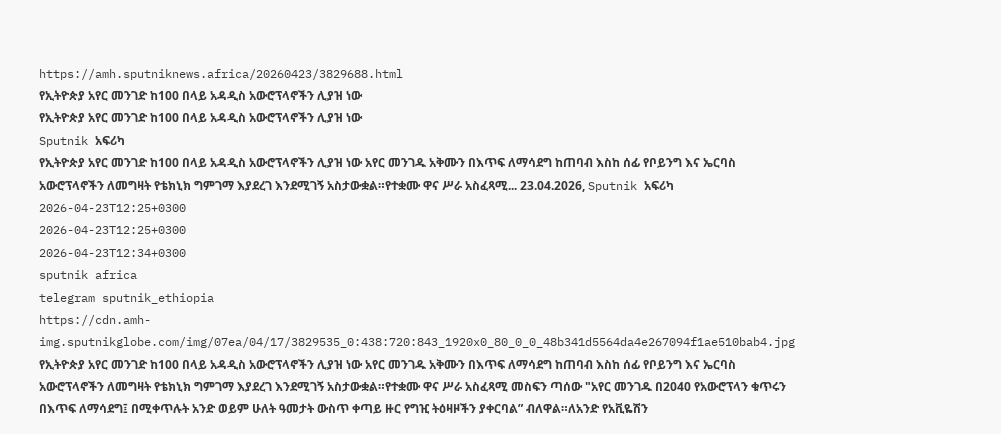https://amh.sputniknews.africa/20260423/3829688.html
የኢትዮጵያ አየር መንገድ ከ100 በላይ አዳዲስ አውሮፕላኖችን ሊያዝ ነው
የኢትዮጵያ አየር መንገድ ከ100 በላይ አዳዲስ አውሮፕላኖችን ሊያዝ ነው
Sputnik አፍሪካ
የኢትዮጵያ አየር መንገድ ከ100 በላይ አዳዲስ አውሮፕላኖችን ሊያዝ ነው አየር መንገዱ አቅሙን በእጥፍ ለማሳደግ ከጠባብ እስከ ሰፊ የቦይንግ እና ኤርባስ አውሮፕላኖችን ለመግዛት የቴክኒክ ግምገማ እያደረገ እንደሚገኝ አስታውቋል።የተቋሙ ዋና ሥራ አስፈጻሚ... 23.04.2026, Sputnik አፍሪካ
2026-04-23T12:25+0300
2026-04-23T12:25+0300
2026-04-23T12:34+0300
sputnik africa
telegram sputnik_ethiopia
https://cdn.amh-img.sputnikglobe.com/img/07ea/04/17/3829535_0:438:720:843_1920x0_80_0_0_48b341d5564da4e267094f1ae510bab4.jpg
የኢትዮጵያ አየር መንገድ ከ100 በላይ አዳዲስ አውሮፕላኖችን ሊያዝ ነው አየር መንገዱ አቅሙን በእጥፍ ለማሳደግ ከጠባብ እስከ ሰፊ የቦይንግ እና ኤርባስ አውሮፕላኖችን ለመግዛት የቴክኒክ ግምገማ እያደረገ እንደሚገኝ አስታውቋል።የተቋሙ ዋና ሥራ አስፈጻሚ መስፍን ጣሰው "አየር መንገዱ በ2040 የአውሮፕላን ቁጥሩን በእጥፍ ለማሳደግ፤ በሚቀጥሉት አንድ ወይም ሁለት ዓመታት ውስጥ ቀጣይ ዙር የግዢ ትዕዛዞችን ያቀርባል” ብለዋል።ለአንድ የአቪዬሽን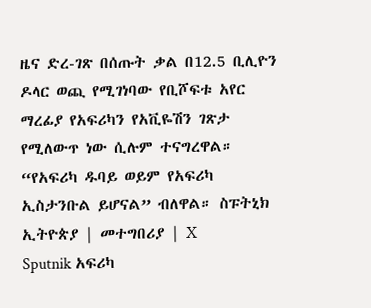ዜና ድረ-ገጽ በሰጡት ቃል በ12.5 ቢሊዮን ዶላር ወጪ የሚገነባው የቢሾፍቱ አየር ማረፊያ የአፍሪካን የአቪዬሽን ገጽታ የሚለውጥ ነው ሲሉም ተናግረዋል። “የአፍሪካ ዱባይ ወይም የአፍሪካ ኢስታንቡል ይሆናል” ብለዋል። ስፑትኒክ ኢትዮጵያ | መተግበሪያ | X
Sputnik አፍሪካ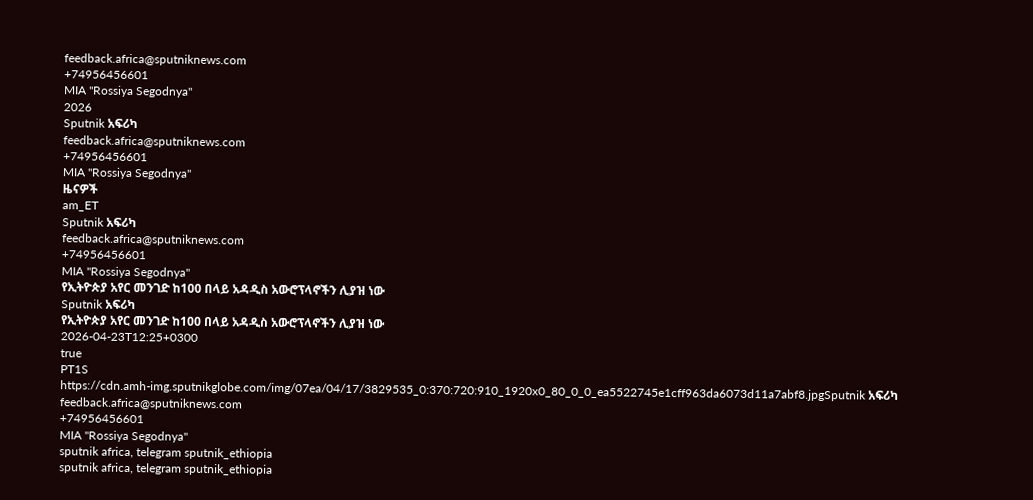feedback.africa@sputniknews.com
+74956456601
MIA "Rossiya Segodnya"
2026
Sputnik አፍሪካ
feedback.africa@sputniknews.com
+74956456601
MIA "Rossiya Segodnya"
ዜናዎች
am_ET
Sputnik አፍሪካ
feedback.africa@sputniknews.com
+74956456601
MIA "Rossiya Segodnya"
የኢትዮጵያ አየር መንገድ ከ100 በላይ አዳዲስ አውሮፕላኖችን ሊያዝ ነው
Sputnik አፍሪካ
የኢትዮጵያ አየር መንገድ ከ100 በላይ አዳዲስ አውሮፕላኖችን ሊያዝ ነው
2026-04-23T12:25+0300
true
PT1S
https://cdn.amh-img.sputnikglobe.com/img/07ea/04/17/3829535_0:370:720:910_1920x0_80_0_0_ea5522745e1cff963da6073d11a7abf8.jpgSputnik አፍሪካ
feedback.africa@sputniknews.com
+74956456601
MIA "Rossiya Segodnya"
sputnik africa, telegram sputnik_ethiopia
sputnik africa, telegram sputnik_ethiopia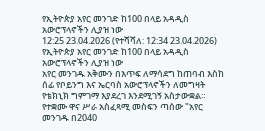የኢትዮጵያ አየር መንገድ ከ100 በላይ አዳዲስ አውሮፕላኖችን ሊያዝ ነው
12:25 23.04.2026 (የተሻሻለ: 12:34 23.04.2026) የኢትዮጵያ አየር መንገድ ከ100 በላይ አዳዲስ አውሮፕላኖችን ሊያዝ ነው
አየር መንገዱ አቅሙን በእጥፍ ለማሳደግ ከጠባብ እስከ ሰፊ የቦይንግ እና ኤርባስ አውሮፕላኖችን ለመግዛት የቴክኒክ ግምገማ እያደረገ እንደሚገኝ አስታውቋል።
የተቋሙ ዋና ሥራ አስፈጻሚ መስፍን ጣሰው "አየር መንገዱ በ2040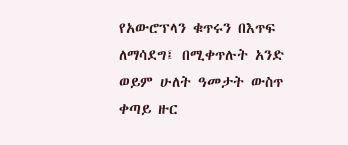የአውሮፕላን ቁጥሩን በእጥፍ ለማሳደግ፤ በሚቀጥሉት አንድ ወይም ሁለት ዓመታት ውስጥ ቀጣይ ዙር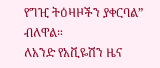የግዢ ትዕዛዞችን ያቀርባል” ብለዋል።
ለአንድ የአቪዬሽን ዜና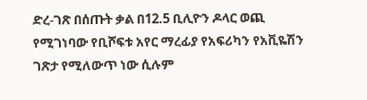ድረ-ገጽ በሰጡት ቃል በ12.5 ቢሊዮን ዶላር ወጪ የሚገነባው የቢሾፍቱ አየር ማረፊያ የአፍሪካን የአቪዬሽን ገጽታ የሚለውጥ ነው ሲሉም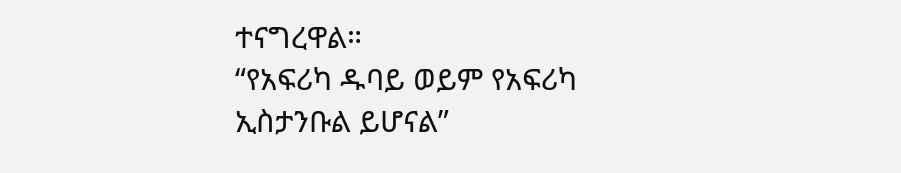ተናግረዋል።
“የአፍሪካ ዱባይ ወይም የአፍሪካ ኢስታንቡል ይሆናል”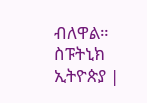ብለዋል።
ስፑትኒክ ኢትዮጵያ |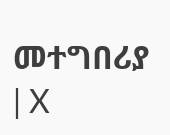መተግበሪያ | X